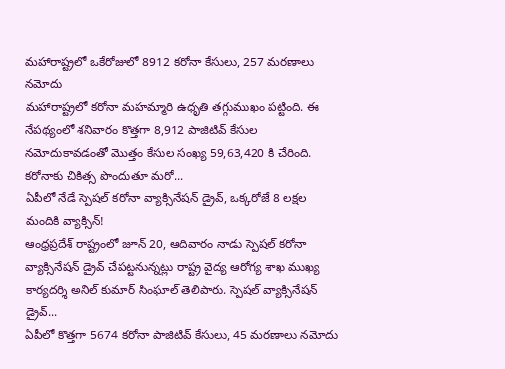మహారాష్ట్రలో ఒకేరోజులో 8912 కరోనా కేసులు, 257 మరణాలు నమోదు
మహారాష్ట్రలో కరోనా మహమ్మారి ఉధృతి తగ్గుముఖం పట్టింది. ఈ నేపథ్యంలో శనివారం కొత్తగా 8,912 పాజిటివ్ కేసుల నమోదుకావడంతో మొత్తం కేసుల సంఖ్య 59,63,420 కి చేరింది. కరోనాకు చికిత్స పొందుతూ మరో...
ఏపీలో నేడే స్పెషల్ కరోనా వ్యాక్సినేషన్ డ్రైవ్, ఒక్కరోజే 8 లక్షల మందికి వ్యాక్సిన్!
ఆంధ్రప్రదేశ్ రాష్ట్రంలో జూన్ 20, ఆదివారం నాడు స్పెషల్ కరోనా వ్యాక్సినేషన్ డ్రైవ్ చేపట్టనున్నట్లు రాష్ట్ర వైద్య ఆరోగ్య శాఖ ముఖ్య కార్యదర్శి అనిల్ కుమార్ సింఘాల్ తెలిపారు. స్పెషల్ వ్యాక్సినేషన్ డ్రైవ్...
ఏపీలో కొత్తగా 5674 కరోనా పాజిటివ్ కేసులు, 45 మరణాలు నమోదు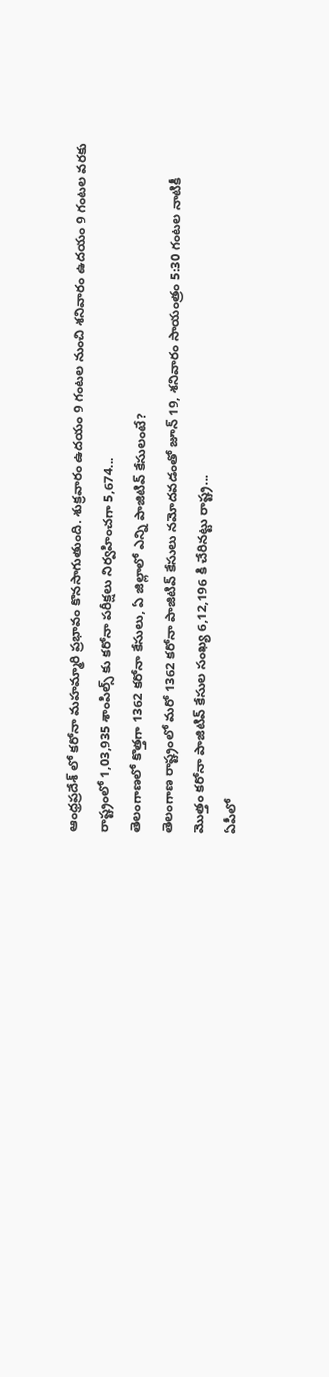ఆంధ్రప్రదేశ్ లో కరోనా మహమ్మారి ప్రభావం కొనసాగుతుంది. శుక్రవారం ఉదయం 9 గంటల నుంచి శనివారం ఉదయం 9 గంటల వరకు రాష్ట్రంలో 1,03,935 శాంపిల్స్ కు కరోనా పరీక్షలు నిర్వహించగా 5,674...
తెలంగాణలో కొత్తగా 1362 కరోనా కేసులు, ఏ జిల్లాలో ఎన్ని పాజిటివ్ కేసులంటే?
తెలంగాణ రాష్ట్రంలో మరో 1362 కరోనా పాజిటివ్ కేసులు నమోదవడంతో జూన్ 19, శనివారం సాయంత్రం 5:30 గంటల నాటికీ మొత్తం కరోనా పాజిటివ్ కేసుల సంఖ్య 6,12,196 కి చేరినట్టు రాష్ట్ర...
ఏపీలో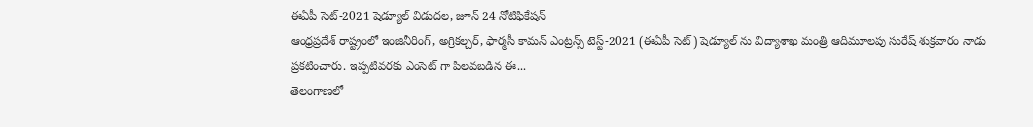ఈఏపీ సెట్-2021 షెడ్యూల్ విడుదల, జూన్ 24 నోటిఫికేషన్
ఆంధ్రప్రదేశ్ రాష్ట్రంలో ఇంజినీరింగ్, అగ్రికల్చర్, ఫార్మసీ కామన్ ఎంట్రన్స్ టెస్ట్-2021 (ఈఏపీ సెట్) షెడ్యూల్ ను విద్యాశాఖ మంత్రి ఆదిమూలపు సురేష్ శుక్రవారం నాడు ప్రకటించారు. ఇప్పటివరకు ఎంసెట్ గా పిలవబడిన ఈ...
తెలంగాణలో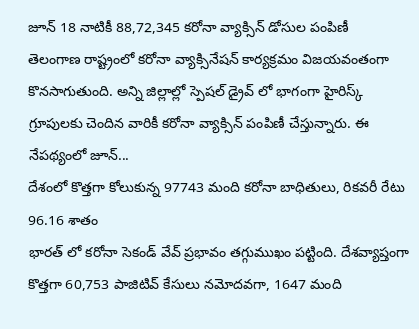జూన్ 18 నాటికీ 88,72,345 కరోనా వ్యాక్సిన్ డోసుల పంపిణీ
తెలంగాణ రాష్ట్రంలో కరోనా వ్యాక్సినేషన్ కార్యక్రమం విజయవంతంగా కొనసాగుతుంది. అన్ని జిల్లాల్లో స్పెషల్ డ్రైవ్ లో భాగంగా హైరిస్క్ గ్రూపులకు చెందిన వారికీ కరోనా వ్యాక్సిన్ పంపిణీ చేస్తున్నారు. ఈ నేపథ్యంలో జూన్...
దేశంలో కొత్తగా కోలుకున్న 97743 మంది కరోనా బాధితులు, రికవరీ రేటు 96.16 శాతం
భారత్ లో కరోనా సెకండ్ వేవ్ ప్రభావం తగ్గుముఖం పట్టింది. దేశవ్యాప్తంగా కొత్తగా 60,753 పాజిటివ్ కేసులు నమోదవగా, 1647 మంది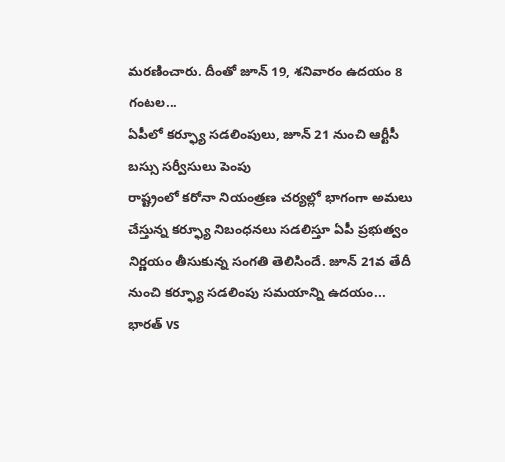మరణించారు. దీంతో జూన్ 19, శనివారం ఉదయం 8 గంటల...
ఏపీలో కర్ఫ్యూ సడలింపులు, జూన్ 21 నుంచి ఆర్టీసీ బస్సు సర్వీసులు పెంపు
రాష్ట్రంలో కరోనా నియంత్రణ చర్యల్లో భాగంగా అమలు చేస్తున్న కర్ఫ్యూ నిబంధనలు సడలిస్తూ ఏపీ ప్రభుత్వం నిర్ణయం తీసుకున్న సంగతి తెలిసిందే. జూన్ 21వ తేదీ నుంచి కర్ఫ్యూ సడలింపు సమయాన్ని ఉదయం...
భారత్ vs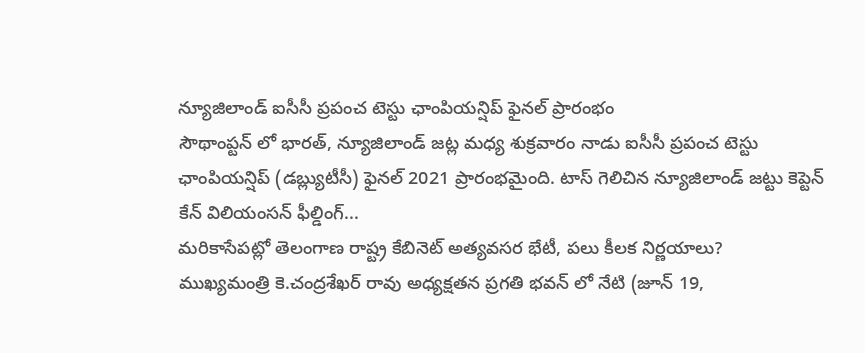న్యూజిలాండ్ ఐసీసీ ప్రపంచ టెస్టు ఛాంపియన్షిప్ ఫైనల్ ప్రారంభం
సౌథాంప్టన్ లో భారత్, న్యూజిలాండ్ జట్ల మధ్య శుక్రవారం నాడు ఐసీసీ ప్రపంచ టెస్టు ఛాంపియన్షిప్ (డబ్ల్యుటీసీ) ఫైనల్ 2021 ప్రారంభమైంది. టాస్ గెలిచిన న్యూజిలాండ్ జట్టు కెప్టెన్ కేన్ విలియంసన్ ఫీల్డింగ్...
మరికాసేపట్లో తెలంగాణ రాష్ట్ర కేబినెట్ అత్యవసర భేటీ, పలు కీలక నిర్ణయాలు?
ముఖ్యమంత్రి కె.చంద్రశేఖర్ రావు అధ్యక్షతన ప్రగతి భవన్ లో నేటి (జూన్ 19,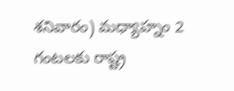శనివారం) మధ్యాహ్నం 2 గంటలకు రాష్ట్ర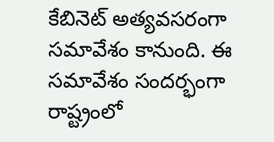కేబినెట్ అత్యవసరంగా సమావేశం కానుంది. ఈ సమావేశం సందర్భంగా రాష్ట్రంలో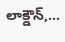లాక్డౌన్,...